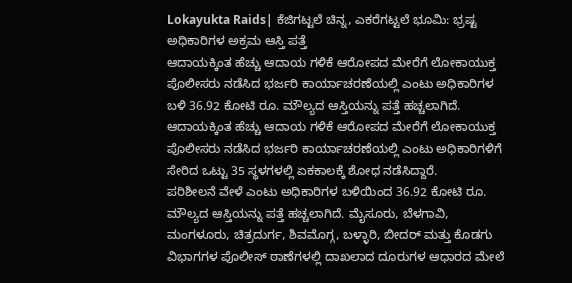Lokayukta Raids| ಕೆಜಿಗಟ್ಟಲೆ ಚಿನ್ನ, ಎಕರೆಗಟ್ಟಲೆ ಭೂಮಿ: ಭ್ರಷ್ಟ ಅಧಿಕಾರಿಗಳ ಅಕ್ರಮ ಆಸ್ತಿ ಪತ್ತೆ
ಆದಾಯಕ್ಕಿಂತ ಹೆಚ್ಚು ಆದಾಯ ಗಳಿಕೆ ಆರೋಪದ ಮೇರೆಗೆ ಲೋಕಾಯುಕ್ತ ಪೊಲೀಸರು ನಡೆಸಿದ ಭರ್ಜರಿ ಕಾರ್ಯಾಚರಣೆಯಲ್ಲಿ ಎಂಟು ಅಧಿಕಾರಿಗಳ ಬಳಿ 36.92 ಕೋಟಿ ರೂ. ಮೌಲ್ಯದ ಆಸ್ತಿಯನ್ನು ಪತ್ತೆ ಹಚ್ಚಲಾಗಿದೆ.
ಆದಾಯಕ್ಕಿಂತ ಹೆಚ್ಚು ಆದಾಯ ಗಳಿಕೆ ಆರೋಪದ ಮೇರೆಗೆ ಲೋಕಾಯುಕ್ತ ಪೊಲೀಸರು ನಡೆಸಿದ ಭರ್ಜರಿ ಕಾರ್ಯಾಚರಣೆಯಲ್ಲಿ ಎಂಟು ಅಧಿಕಾರಿಗಳಿಗೆ ಸೇರಿದ ಒಟ್ಟು 35 ಸ್ಥಳಗಳಲ್ಲಿ ಏಕಕಾಲಕ್ಕೆ ಶೋಧ ನಡೆಸಿದ್ದಾರೆ.
ಪರಿಶೀಲನೆ ವೇಳೆ ಎಂಟು ಅಧಿಕಾರಿಗಳ ಬಳಿಯಿಂದ 36.92 ಕೋಟಿ ರೂ. ಮೌಲ್ಯದ ಆಸ್ತಿಯನ್ನು ಪತ್ತೆ ಹಚ್ಚಲಾಗಿದೆ. ಮೈಸೂರು, ಬೆಳಗಾವಿ, ಮಂಗಳೂರು, ಚಿತ್ರದುರ್ಗ, ಶಿವಮೊಗ್ಗ, ಬಳ್ಳಾರಿ, ಬೀದರ್ ಮತ್ತು ಕೊಡಗು ವಿಭಾಗಗಳ ಪೊಲೀಸ್ ಠಾಣೆಗಳಲ್ಲಿ ದಾಖಲಾದ ದೂರುಗಳ ಆಧಾರದ ಮೇಲೆ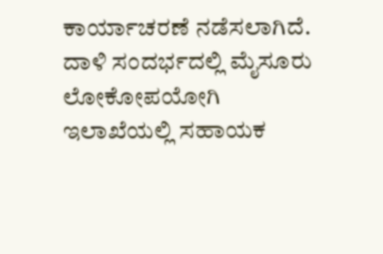ಕಾರ್ಯಾಚರಣೆ ನಡೆಸಲಾಗಿದೆ.
ದಾಳಿ ಸಂದರ್ಭದಲ್ಲಿ ಮೈಸೂರು ಲೋಕೋಪಯೋಗಿ ಇಲಾಖೆಯಲ್ಲಿ ಸಹಾಯಕ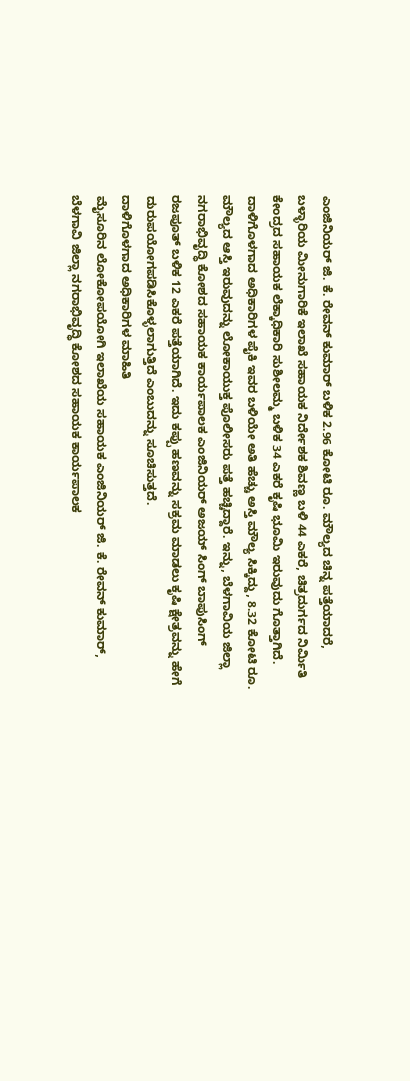ಎಂಜಿನಿಯರ್ ಜಿ. ಕೆ. ರೇವನ್ ಕುಮಾರ್ ಬಳಿಕ 2.96 ಕೋಟಿ ರೂ. ಮೌಲ್ಯದ ಚಿನ್ನ ಪತ್ತೆಯಾದರೆ, ಬಳ್ಳಾರಿಯ ಮೀನುಗಾರಿಕೆ ಇಲಾಖೆ ಸಹಾಯಕ ನಿರ್ದೇಶಕ ಶಿವಣ್ಣ ಬಳಿ 44 ಎಕರೆ, ಚಿತ್ರದುರ್ಗದ ನಿರ್ಮಿತಿ ಕೇಂದ್ರದ ಸಹಾಯಕ ಲೆಕ್ಕಾಧಿಕಾರಿ ಸುಶೀಲಮ್ಮ ಬಳಿಕ 34 ಎಕರೆ ಕೃಷಿ ಭೂಮಿ ಇರುವುದು ಗೊತ್ತಾಗಿದೆ.
ದಾಳಿಗೊಳಗಾದ ಅಧಿಕಾರಿಗಳ ಪೈಕಿ ಇವರ ಬಳಿಯೇ ಅತಿ ಹೆಚ್ಚು ಅಸ್ತಿ ಮೌಲ್ಯ ಸಿಕ್ಕಿದ್ದು, 8.32 ಕೋಟಿ ರೂ. ಮೌಲ್ಯದ ಆಸ್ತಿ ಇರುವುದನ್ನು ಲೋಕಾಯುಕ್ತ ಪೊಲೀಸರು ಪತ್ತೆ ಹಚ್ಚಿದ್ದಾರೆ. ಇನ್ನು, ಬೆಳಗಾವಿಯ ಜಿಲ್ಲಾ ನಗರಾಭಿವೃದ್ಧಿ ಕೋಶದ ಸಹಾಯಕ ಕಾರ್ಯಪಾಲಕ ಎಂಜಿನಿಯರ್ ಅಜಯ್ ಸಿಂಗ್ ಬಾಪುಸಿಂಗ್ ರಜಪೂತ್ ಬಳಿಕ 12 ಎಕರೆ ಪತ್ತೆಯಾಗಿದೆ. ಇದು ಕಪ್ಪು ಹಣವನ್ನು ಸಕ್ರಮ ಮಾಡಲು ಕೃಷಿ ಕ್ಷೇತ್ರವನ್ನು ಹೇಗೆ ದುರುಪಯೋಗಪಡಿಸಿಕೊಳ್ಳಲಾಗುತ್ತಿದೆ ಎಂಬುದನ್ನು ಸೂಚಿಸುತ್ತದೆ.
ದಾಳಿಗೊಳಗಾದ ಅಧಿಕಾರಿಗಳ ಮಾಹಿತಿ
ಮೈಸೂರಿನ ಲೋಕೋಪಯೋಗಿ ಇಲಾಖೆಯ ಸಹಾಯಕ ಎಂಜಿನಿಯರ್ ಜಿ. ಕೆ. ರೇವನ್ ಕುಮಾರ್, ಬೆಳಗಾವಿ ಜಿಲ್ಲಾ ನಗರಾಭಿವೃದ್ಧಿ ಕೋಶದ ಸಹಾಯಕ ಕಾರ್ಯಪಾಲಕ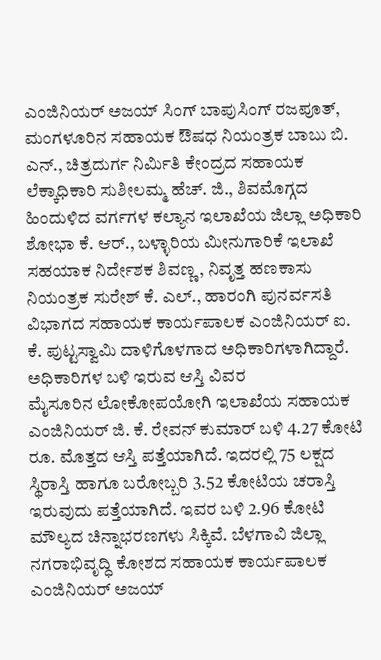ಎಂಜಿನಿಯರ್ ಅಜಯ್ ಸಿಂಗ್ ಬಾಪುಸಿಂಗ್ ರಜಪೂತ್, ಮಂಗಳೂರಿನ ಸಹಾಯಕ ಔಷಧ ನಿಯಂತ್ರಕ ಬಾಬು ಬಿ. ಎನ್., ಚಿತ್ರದುರ್ಗ ನಿರ್ಮಿತಿ ಕೇಂದ್ರದ ಸಹಾಯಕ ಲೆಕ್ಕಾಧಿಕಾರಿ ಸುಶೀಲಮ್ಮ ಹೆಚ್. ಜಿ., ಶಿವಮೊಗ್ಗದ ಹಿಂದುಳಿದ ವರ್ಗಗಳ ಕಲ್ಯಾನ ಇಲಾಖೆಯ ಜಿಲ್ಲಾ ಅಧಿಕಾರಿ ಶೋಭಾ ಕೆ. ಆರ್., ಬಳ್ಳಾರಿಯ ಮೀನುಗಾರಿಕೆ ಇಲಾಖೆ ಸಹಯಾಕ ನಿರ್ದೇಶಕ ಶಿವಣ್ಣ, ನಿವೃತ್ತ ಹಣಕಾಸು ನಿಯಂತ್ರಕ ಸುರೇಶ್ ಕೆ. ಎಲ್., ಹಾರಂಗಿ ಪುನರ್ವಸತಿ ವಿಭಾಗದ ಸಹಾಯಕ ಕಾರ್ಯಪಾಲಕ ಎಂಜಿನಿಯರ್ ಐ. ಕೆ. ಪುಟ್ಟಸ್ವಾಮಿ ದಾಳಿಗೊಳಗಾದ ಅಧಿಕಾರಿಗಳಾಗಿದ್ದಾರೆ.
ಅಧಿಕಾರಿಗಳ ಬಳಿ ಇರುವ ಆಸ್ತಿ ವಿವರ
ಮೈಸೂರಿನ ಲೋಕೋಪಯೋಗಿ ಇಲಾಖೆಯ ಸಹಾಯಕ ಎಂಜಿನಿಯರ್ ಜಿ. ಕೆ. ರೇವನ್ ಕುಮಾರ್ ಬಳಿ 4.27 ಕೋಟಿ ರೂ. ಮೊತ್ತದ ಆಸ್ತಿ ಪತ್ತೆಯಾಗಿದೆ. ಇದರಲ್ಲಿ 75 ಲಕ್ಷದ ಸ್ಥಿರಾಸ್ತಿ ಹಾಗೂ ಬರೋಬ್ಬರಿ 3.52 ಕೋಟಿಯ ಚರಾಸ್ತಿ ಇರುವುದು ಪತ್ತೆಯಾಗಿದೆ. ಇವರ ಬಳಿ 2.96 ಕೋಟಿ ಮೌಲ್ಯದ ಚಿನ್ನಾಭರಣಗಳು ಸಿಕ್ಕಿವೆ. ಬೆಳಗಾವಿ ಜಿಲ್ಲಾ ನಗರಾಭಿವೃದ್ಧಿ ಕೋಶದ ಸಹಾಯಕ ಕಾರ್ಯಪಾಲಕ ಎಂಜಿನಿಯರ್ ಅಜಯ್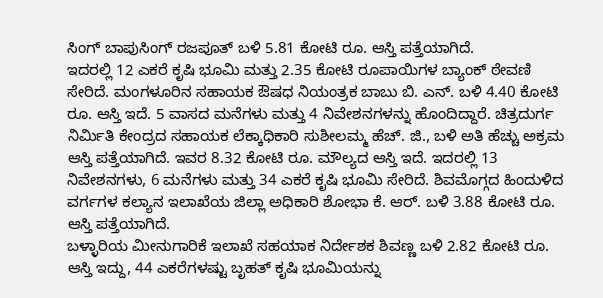ಸಿಂಗ್ ಬಾಪುಸಿಂಗ್ ರಜಪೂತ್ ಬಳಿ 5.81 ಕೋಟಿ ರೂ. ಆಸ್ತಿ ಪತ್ತೆಯಾಗಿದೆ.
ಇದರಲ್ಲಿ 12 ಎಕರೆ ಕೃಷಿ ಭೂಮಿ ಮತ್ತು 2.35 ಕೋಟಿ ರೂಪಾಯಿಗಳ ಬ್ಯಾಂಕ್ ಠೇವಣಿ ಸೇರಿದೆ. ಮಂಗಳೂರಿನ ಸಹಾಯಕ ಔಷಧ ನಿಯಂತ್ರಕ ಬಾಬು ಬಿ. ಎನ್. ಬಳಿ 4.40 ಕೋಟಿ ರೂ. ಆಸ್ತಿ ಇದೆ. 5 ವಾಸದ ಮನೆಗಳು ಮತ್ತು 4 ನಿವೇಶನಗಳನ್ನು ಹೊಂದಿದ್ದಾರೆ. ಚಿತ್ರದುರ್ಗ ನಿರ್ಮಿತಿ ಕೇಂದ್ರದ ಸಹಾಯಕ ಲೆಕ್ಕಾಧಿಕಾರಿ ಸುಶೀಲಮ್ಮ ಹೆಚ್. ಜಿ., ಬಳಿ ಅತಿ ಹೆಚ್ಚು ಅಕ್ರಮ ಆಸ್ತಿ ಪತ್ತೆಯಾಗಿದೆ. ಇವರ 8.32 ಕೋಟಿ ರೂ. ಮೌಲ್ಯದ ಆಸ್ತಿ ಇದೆ. ಇದರಲ್ಲಿ 13 ನಿವೇಶನಗಳು, 6 ಮನೆಗಳು ಮತ್ತು 34 ಎಕರೆ ಕೃಷಿ ಭೂಮಿ ಸೇರಿದೆ. ಶಿವಮೊಗ್ಗದ ಹಿಂದುಳಿದ ವರ್ಗಗಳ ಕಲ್ಯಾನ ಇಲಾಖೆಯ ಜಿಲ್ಲಾ ಅಧಿಕಾರಿ ಶೋಭಾ ಕೆ. ಆರ್. ಬಳಿ 3.88 ಕೋಟಿ ರೂ. ಆಸ್ತಿ ಪತ್ತೆಯಾಗಿದೆ.
ಬಳ್ಳಾರಿಯ ಮೀನುಗಾರಿಕೆ ಇಲಾಖೆ ಸಹಯಾಕ ನಿರ್ದೇಶಕ ಶಿವಣ್ಣ ಬಳಿ 2.82 ಕೋಟಿ ರೂ. ಆಸ್ತಿ ಇದ್ದು, 44 ಎಕರೆಗಳಷ್ಟು ಬೃಹತ್ ಕೃಷಿ ಭೂಮಿಯನ್ನು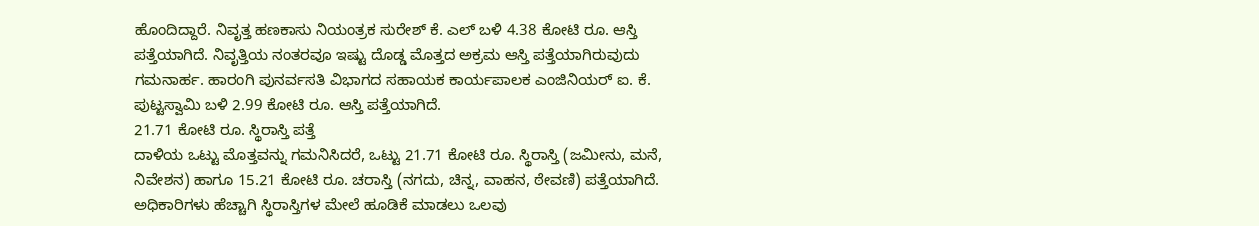ಹೊಂದಿದ್ದಾರೆ. ನಿವೃತ್ತ ಹಣಕಾಸು ನಿಯಂತ್ರಕ ಸುರೇಶ್ ಕೆ. ಎಲ್ ಬಳಿ 4.38 ಕೋಟಿ ರೂ. ಆಸ್ತಿ ಪತ್ತೆಯಾಗಿದೆ. ನಿವೃತ್ತಿಯ ನಂತರವೂ ಇಷ್ಟು ದೊಡ್ಡ ಮೊತ್ತದ ಅಕ್ರಮ ಆಸ್ತಿ ಪತ್ತೆಯಾಗಿರುವುದು ಗಮನಾರ್ಹ. ಹಾರಂಗಿ ಪುನರ್ವಸತಿ ವಿಭಾಗದ ಸಹಾಯಕ ಕಾರ್ಯಪಾಲಕ ಎಂಜಿನಿಯರ್ ಐ. ಕೆ. ಪುಟ್ಟಸ್ವಾಮಿ ಬಳಿ 2.99 ಕೋಟಿ ರೂ. ಆಸ್ತಿ ಪತ್ತೆಯಾಗಿದೆ.
21.71 ಕೋಟಿ ರೂ. ಸ್ಥಿರಾಸ್ತಿ ಪತ್ತೆ
ದಾಳಿಯ ಒಟ್ಟು ಮೊತ್ತವನ್ನು ಗಮನಿಸಿದರೆ, ಒಟ್ಟು 21.71 ಕೋಟಿ ರೂ. ಸ್ಥಿರಾಸ್ತಿ (ಜಮೀನು, ಮನೆ, ನಿವೇಶನ) ಹಾಗೂ 15.21 ಕೋಟಿ ರೂ. ಚರಾಸ್ತಿ (ನಗದು, ಚಿನ್ನ, ವಾಹನ, ಠೇವಣಿ) ಪತ್ತೆಯಾಗಿದೆ. ಅಧಿಕಾರಿಗಳು ಹೆಚ್ಚಾಗಿ ಸ್ಥಿರಾಸ್ತಿಗಳ ಮೇಲೆ ಹೂಡಿಕೆ ಮಾಡಲು ಒಲವು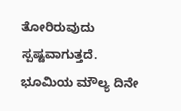ತೋರಿರುವುದು ಸ್ಪಷ್ಟವಾಗುತ್ತದೆ. ಭೂಮಿಯ ಮೌಲ್ಯ ದಿನೇ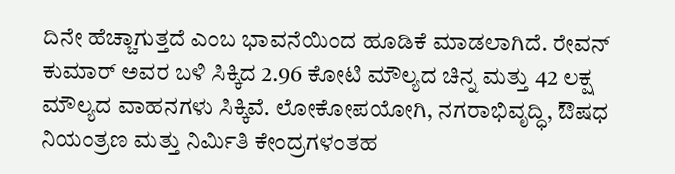ದಿನೇ ಹೆಚ್ಚಾಗುತ್ತದೆ ಎಂಬ ಭಾವನೆಯಿಂದ ಹೂಡಿಕೆ ಮಾಡಲಾಗಿದೆ. ರೇವನ್ ಕುಮಾರ್ ಅವರ ಬಳಿ ಸಿಕ್ಕಿದ 2.96 ಕೋಟಿ ಮೌಲ್ಯದ ಚಿನ್ನ ಮತ್ತು 42 ಲಕ್ಷ ಮೌಲ್ಯದ ವಾಹನಗಳು ಸಿಕ್ಕಿವೆ. ಲೋಕೋಪಯೋಗಿ, ನಗರಾಭಿವೃದ್ಧಿ, ಔಷಧ ನಿಯಂತ್ರಣ ಮತ್ತು ನಿರ್ಮಿತಿ ಕೇಂದ್ರಗಳಂತಹ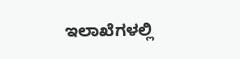ಇಲಾಖೆಗಳಲ್ಲಿ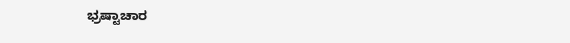ಭ್ರಷ್ಟಾಚಾರ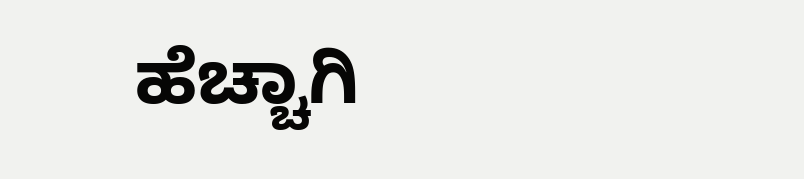ಹೆಚ್ಚಾಗಿ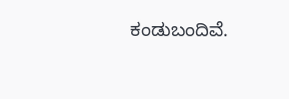ಕಂಡುಬಂದಿವೆ.